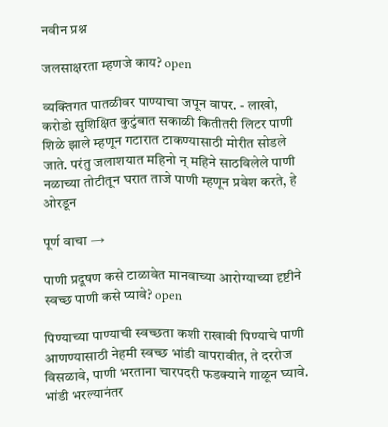नवीन प्रश्न

जलसाक्षरता म्हणजे काय? open

व्यक्तिगत पातळीवर पाण्याचा जपून वापर. - लाखो, करोडो सुशिक्षित कुटुंबात सकाळी कितीतरी लिटर पाणी शिळे झाले म्हणून गटारात टाकण्यासाठी मोरीत सोडले जाते. परंतु जलाशयात महिनो न् महिने साठविलेले पाणी नळाच्या तोटीतून घरात ताजे पाणी म्हणून प्रवेश करते, हे ओरडून

पूर्ण वाचा →

पाणी प्रदूषण कसे टाळावेत मानवाच्या आरोग्याच्या दृष्टीने स्वच्छ पाणी कसे प्यावे? open

पिण्याच्या पाण्याची स्वच्छता कशी राखावी पिण्याचे पाणी आणण्यासाठी नेहमी स्वच्छ भांडी वापरावीत, ते दररोज विसळावे, पाणी भरताना चारपदरी फडक्याने गाळून घ्यावे. भांडी भरल्यानंतर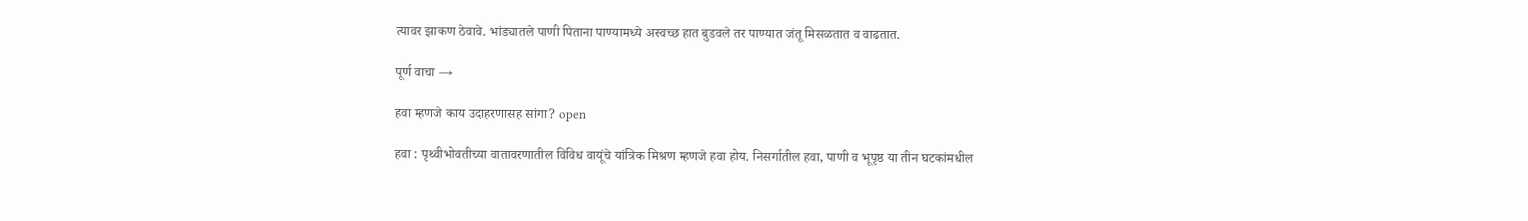त्यावर झाकण ठेवावे. भांड्यातले पाणी पिताना पाण्यामध्ये अस्वच्छ हात बुडवले तर पाण्यात जंतू मिसळतात व वाढतात.

पूर्ण वाचा →

हवा म्हणजे काय उदाहरणासह सांगा? open

हवा : पृथ्वीभोवतीच्या वातावरणातील विविध वायूंचे यांत्रिक मिश्रण म्हणजे हवा होय. निसर्गातील हवा, पाणी व भूपृष्ठ या तीन घटकांमधील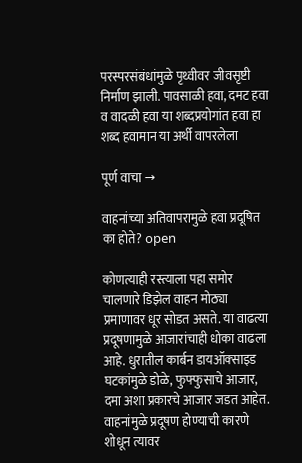परस्परसंबंधांमुळे पृथ्वीवर जीवसृष्टी निर्माण झाली. पावसाळी हवा, दमट हवा व वादळी हवा या शब्दप्रयोगांत हवा हा शब्द हवामान या अर्थी वापरलेला

पूर्ण वाचा →

वाहनांच्या अतिवापरामुळे हवा प्रदूषित का होते? open

कोणत्याही रस्त्याला पहा समोर चालणारे डिझेल वाहन मोठ्या प्रमाणावर धूर सोडत असते. या वाढत्या प्रदूषणामुळे आजारांचाही धोका वाढला आहे. धुरातील कार्बन डायऑक्‍साइड घटकांमुळे डोळे, फुफ्फुसाचे आजार, दमा अशा प्रकारचे आजार जडत आहेत. वाहनांमुळे प्रदूषण होण्याची कारणे शोधून त्यावर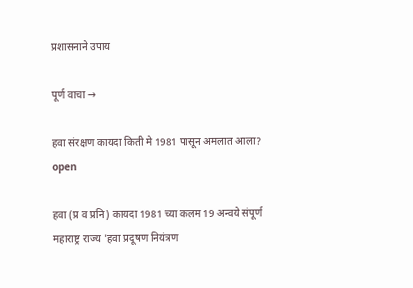प्रशासनाने उपाय

पूर्ण वाचा →

हवा संरक्षण कायदा किती मे 1981 पासून अमलात आला? open

हवा (प्र व प्रनि) कायदा 1981 च्या कलम 19 अन्वये संपूर्ण महाराष्ट्र राज्य 'हवा प्रदूषण नियंत्रण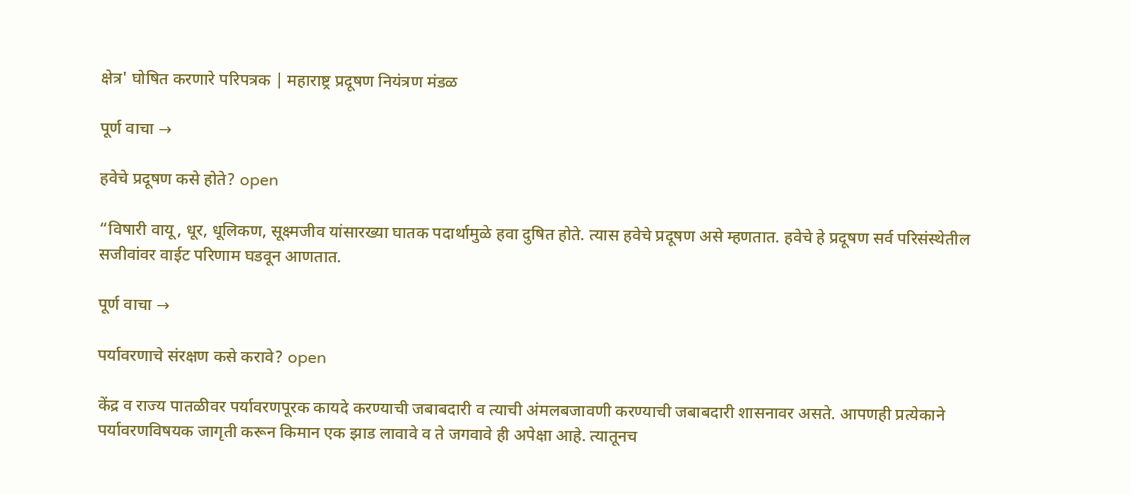क्षेत्र' घोषित करणारे परिपत्रक | महाराष्ट्र प्रदूषण नियंत्रण मंडळ

पूर्ण वाचा →

हवेचे प्रदूषण कसे होते? open

“विषारी वायू, धूर, धूलिकण, सूक्ष्मजीव यांसारख्या घातक पदार्थामुळे हवा दुषित होते. त्यास हवेचे प्रदूषण असे म्हणतात. हवेचे हे प्रदूषण सर्व परिसंस्थेतील सजीवांवर वाईट परिणाम घडवून आणतात.

पूर्ण वाचा →

पर्यावरणाचे संरक्षण कसे करावे? open

केंद्र व राज्य पातळीवर पर्यावरणपूरक कायदे करण्याची जबाबदारी व त्याची अंमलबजावणी करण्याची जबाबदारी शासनावर असते. आपणही प्रत्येकाने पर्यावरणविषयक जागृती करून किमान एक झाड लावावे व ते जगवावे ही अपेक्षा आहे. त्यातूनच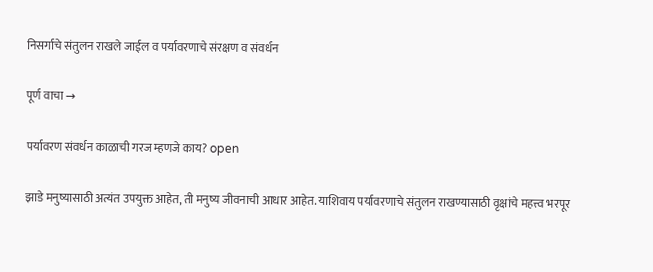निसर्गाचे संतुलन राखले जाईल व पर्यावरणाचे संरक्षण व संवर्धन

पूर्ण वाचा →

पर्यावरण संवर्धन काळाची गरज म्हणजे काय? open

झाडे मनुष्यासाठी अत्यंत उपयुक्त आहेत, ती मनुष्य जीवनाची आधार आहेत. याशिवाय पर्यावरणाचे संतुलन राखण्यासाठी वृक्षांचे महत्त्व भरपूर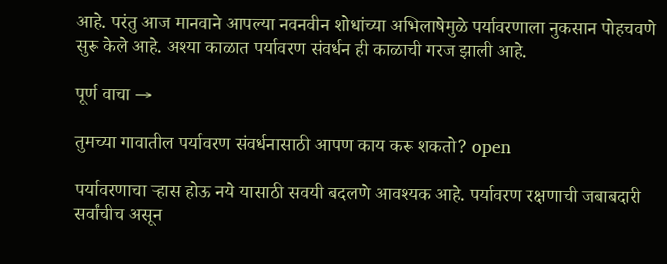आहे. परंतु आज मानवाने आपल्या नवनवीन शोधांच्या अभिलाषेमुळे पर्यावरणाला नुकसान पोहचवणे सुरू केले आहे. अश्या काळात पर्यावरण संवर्धन ही काळाची गरज झाली आहे.

पूर्ण वाचा →

तुमच्या गावातील पर्यावरण संवर्धनासाठी आपण काय करू शकतो? open

पर्यावरणाचा ऱ्हास होऊ नये यासाठी सवयी बदलणे आवश्यक आहे. पर्यावरण रक्षणाची जबाबदारी सर्वांचीच असून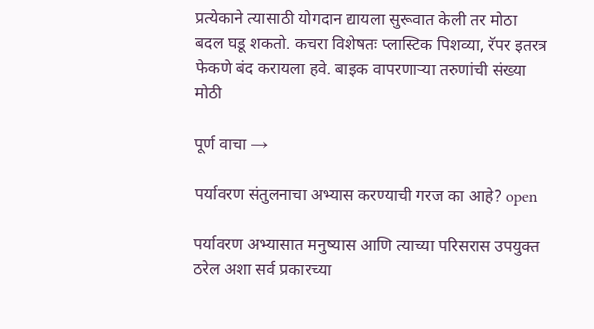प्रत्येकाने त्यासाठी योगदान द्यायला सुरूवात केली तर मोठा बदल घडू शकतो. कचरा विशेषतः प्लास्टिक पिशव्या, रॅपर इतरत्र फेकणे बंद करायला हवे. बाइक वापरणाऱ्या तरुणांची संख्या मोठी

पूर्ण वाचा →

पर्यावरण संतुलनाचा अभ्यास करण्याची गरज का आहे? open

पर्यावरण अभ्यासात मनुष्यास आणि त्याच्या परिसरास उपयुक्त ठरेल अशा सर्व प्रकारच्या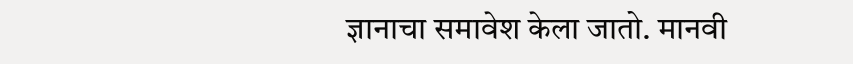ज्ञानाचा समावेश केला जातो. मानवी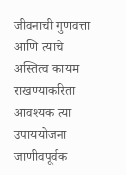जीवनाची गुणवत्ता आणि त्याचे अस्तित्व कायम राखण्याकरिता आवश्यक त्या उपाययोजना जाणीवपूर्वक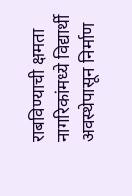राबविण्याची क्षमता नागरिकांमध्ये विद्यार्थी अवस्थेपासून निर्माण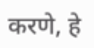करणे, हे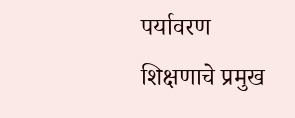पर्यावरण शिक्षणाचे प्रमुख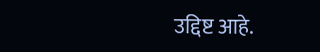उद्दिष्ट आहे.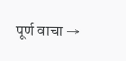पूर्ण वाचा →